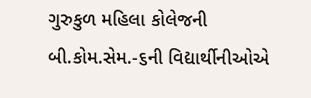ગુરુકુળ મહિલા કોલેજની બી.કોમ.સેમ.-૬ની વિદ્યાર્થીનીઓએ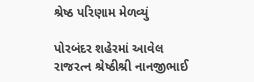શ્રેષ્ઠ પરિણામ મેળવ્યું

પોરબંદર શહેરમાં આવેલ રાજરત્ન શ્રેષ્ઠીશ્રી નાનજીભાઈ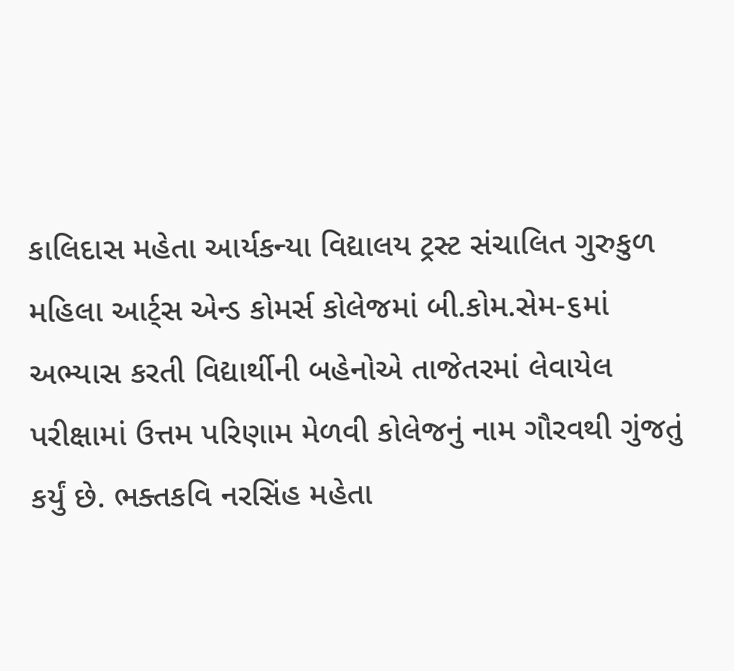કાલિદાસ મહેતા આર્યકન્યા વિદ્યાલય ટ્રસ્ટ સંચાલિત ગુરુકુળ મહિલા આર્ટ્સ એન્ડ કોમર્સ કોલેજમાં બી.કોમ.સેમ-૬માં અભ્યાસ કરતી વિદ્યાર્થીની બહેનોએ તાજેતરમાં લેવાયેલ પરીક્ષામાં ઉત્તમ પરિણામ મેળવી કોલેજનું નામ ગૌરવથી ગુંજતું કર્યું છે. ભક્તકવિ નરસિંહ મહેતા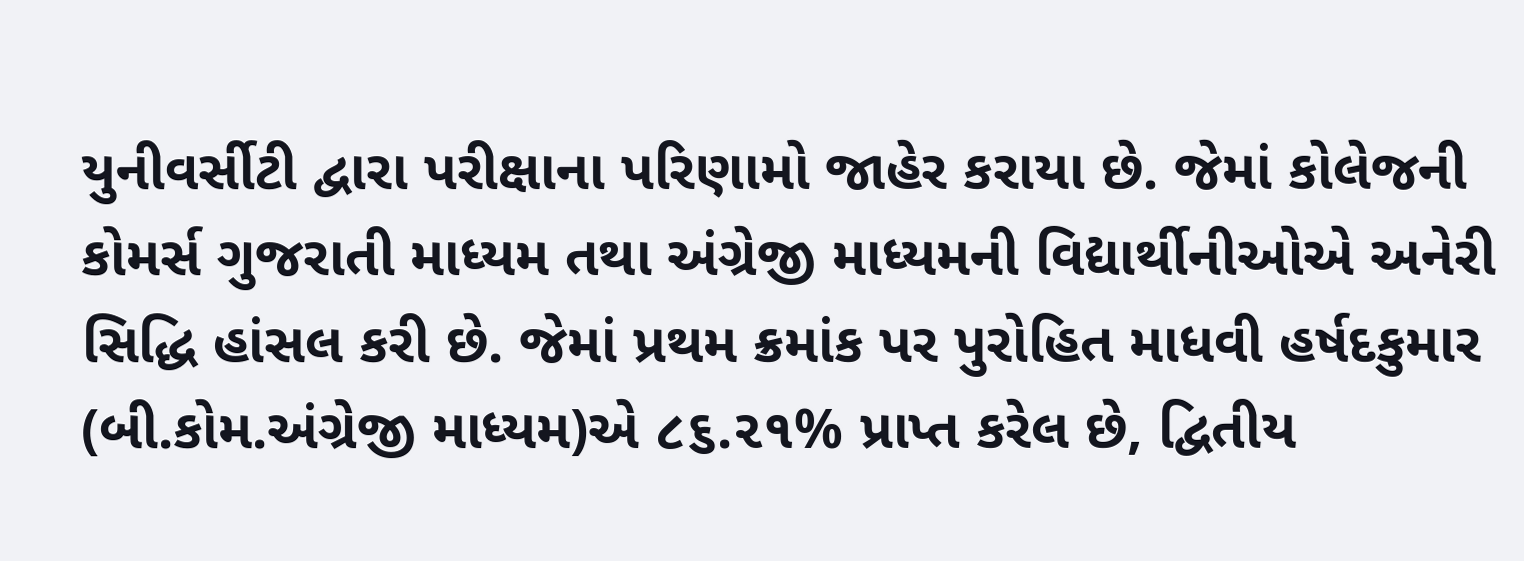યુનીવર્સીટી દ્વારા પરીક્ષાના પરિણામો જાહેર કરાયા છે. જેમાં કોલેજની કોમર્સ ગુજરાતી માધ્યમ તથા અંગ્રેજી માધ્યમની વિદ્યાર્થીનીઓએ અનેરી સિદ્ધિ હાંસલ કરી છે. જેમાં પ્રથમ ક્રમાંક પર પુરોહિત માધવી હર્ષદકુમાર (બી.કોમ.અંગ્રેજી માધ્યમ)એ ૮૬.૨૧% પ્રાપ્ત કરેલ છે, દ્વિતીય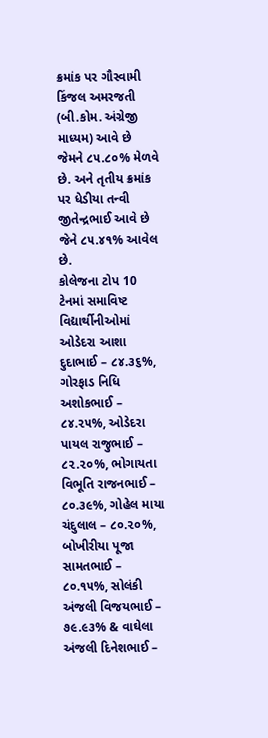ક્રમાંક પર ગૌસ્વામી કિંજલ અમરજતી (બી.કોમ. અંગ્રેજી માધ્યમ) આવે છે જેમને ૮૫.૮૦% મેળવે છે. અને તૃતીય ક્રમાંક પર ધેડીયા તન્વી જીતેન્દ્રભાઈ આવે છે જેને ૮૫.૪૧% આવેલ છે.
કોલેજના ટોપ 10 ટેનમાં સમાવિષ્ટ વિદ્યાર્થીનીઓમાં ઓડેદરા આશા દુદાભાઈ – ૮૪.૩૬%, ગોરફાડ નિધિ અશોકભાઈ – ૮૪.૨૫%, ઓડેદરા પાયલ રાજુભાઈ – ૮૨.૨૦%, ભોગાયતા વિભૂતિ રાજનભાઈ – ૮૦.૩૯%, ગોહેલ માયા ચંદુલાલ – ૮૦.૨૦%, બોખીરીયા પૂજા સામતભાઈ – ૮૦.૧૫%, સોલંકી અંજલી વિજયભાઈ – ૭૯.૯૩% & વાઘેલા અંજલી દિનેશભાઈ –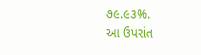૭૯.૯૩%.
આ ઉપરાંત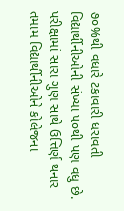૭૦%થી વધારે ટકાવારી ધરાવતી વિદ્યાર્થીનીઓની સંખ્યા ૫૦થી પણ વધુ છે.
પરીક્ષામાં સારા ગુણ સાથે ઉત્તિર્ણ થનાર તમામ વિદ્યાર્થીનીઓને કોલેજના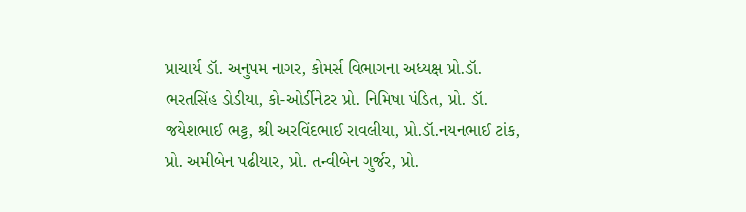પ્રાચાર્ય ડૉ. અનુપમ નાગર, કોમર્સ વિભાગના અધ્યક્ષ પ્રો.ડૉ. ભરતસિંહ ડોડીયા, કો-ઓર્ડીનેટર પ્રો. નિમિષા પંડિત, પ્રો. ડૉ. જયેશભાઈ ભટ્ટ, શ્રી અરવિંદભાઈ રાવલીયા, પ્રો.ડૉ.નયનભાઈ ટાંક, પ્રો. અમીબેન પઢીયાર, પ્રો. તન્વીબેન ગુર્જર, પ્રો.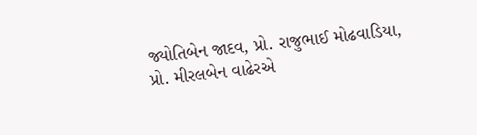જ્યોતિબેન જાદવ, પ્રો. રાજુભાઈ મોઢવાડિયા, પ્રો. મીરલબેન વાઢેરએ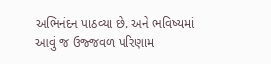અભિનંદન પાઠવ્યા છે. અને ભવિષ્યમાં આવું જ ઉજ્જવળ પરિણામ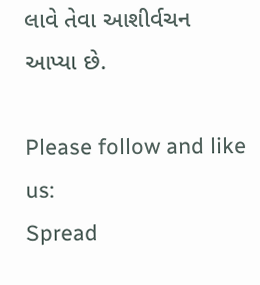લાવે તેવા આશીર્વચન આપ્યા છે.

Please follow and like us:
Spread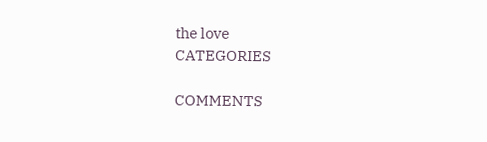the love
CATEGORIES

COMMENTS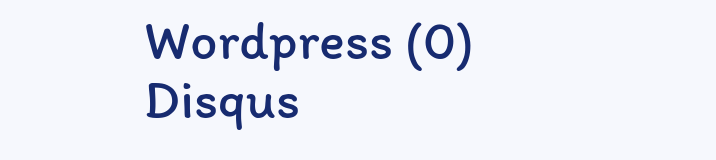Wordpress (0)
Disqus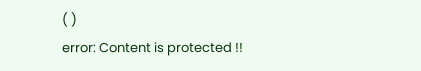( )
error: Content is protected !!